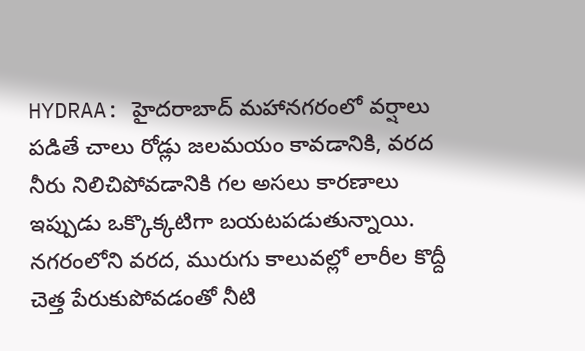HYDRAA: హైదరాబాద్ మహానగరంలో వర్షాలు పడితే చాలు రోడ్లు జలమయం కావడానికి, వరద నీరు నిలిచిపోవడానికి గల అసలు కారణాలు ఇప్పుడు ఒక్కొక్కటిగా బయటపడుతున్నాయి. నగరంలోని వరద, మురుగు కాలువల్లో లారీల కొద్దీ చెత్త పేరుకుపోవడంతో నీటి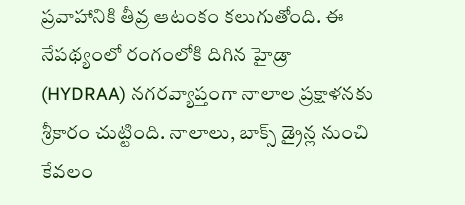ప్రవాహానికి తీవ్ర ఆటంకం కలుగుతోంది. ఈ నేపథ్యంలో రంగంలోకి దిగిన హైడ్రా (HYDRAA) నగరవ్యాప్తంగా నాలాల ప్రక్షాళనకు శ్రీకారం చుట్టింది. నాలాలు, బాక్స్ డ్రైన్ల నుంచి కేవలం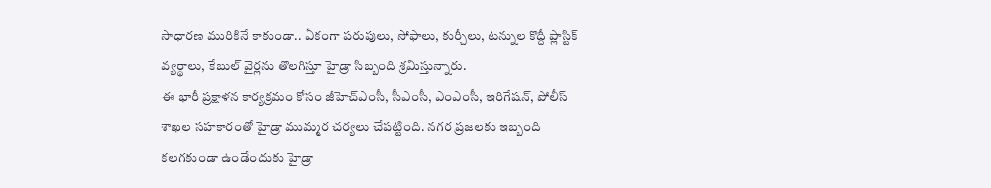సాధారణ మురికినే కాకుండా.. ఏకంగా పరుపులు, సోఫాలు, కుర్చీలు, టన్నుల కొద్దీ ప్లాస్టిక్ వ్యర్థాలు, కేబుల్ వైర్లను తొలగిస్తూ హైడ్రా సిబ్బంది శ్రమిస్తున్నారు.
ఈ భారీ ప్రక్షాళన కార్యక్రమం కోసం జీహెచ్ఎంసీ, సీఎంసీ, ఎంఎంసీ, ఇరిగేషన్, పోలీస్ శాఖల సహకారంతో హైడ్రా ముమ్మర చర్యలు చేపట్టింది. నగర ప్రజలకు ఇబ్బంది కలగకుండా ఉండేందుకు హైడ్రా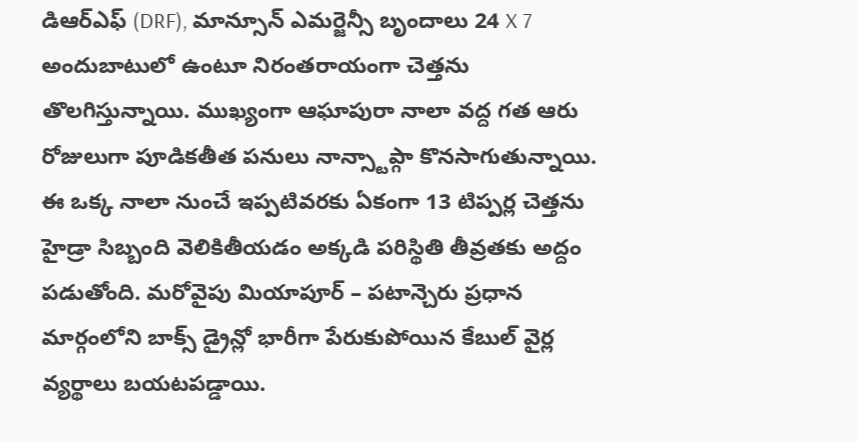డిఆర్ఎఫ్ (DRF), మాన్సూన్ ఎమర్జెన్సీ బృందాలు 24 X 7 అందుబాటులో ఉంటూ నిరంతరాయంగా చెత్తను తొలగిస్తున్నాయి. ముఖ్యంగా ఆఘాపురా నాలా వద్ద గత ఆరు రోజులుగా పూడికతీత పనులు నాన్స్టాప్గా కొనసాగుతున్నాయి. ఈ ఒక్క నాలా నుంచే ఇప్పటివరకు ఏకంగా 13 టిప్పర్ల చెత్తను హైడ్రా సిబ్బంది వెలికితీయడం అక్కడి పరిస్థితి తీవ్రతకు అద్దం పడుతోంది. మరోవైపు మియాపూర్ – పటాన్చెరు ప్రధాన మార్గంలోని బాక్స్ డ్రైన్లో భారీగా పేరుకుపోయిన కేబుల్ వైర్ల వ్యర్థాలు బయటపడ్డాయి.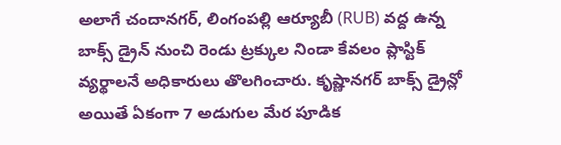అలాగే చందానగర్, లింగంపల్లి ఆర్యూబీ (RUB) వద్ద ఉన్న బాక్స్ డ్రైన్ నుంచి రెండు ట్రక్కుల నిండా కేవలం ప్లాస్టిక్ వ్యర్థాలనే అధికారులు తొలగించారు. కృష్ణానగర్ బాక్స్ డ్రైన్లో అయితే ఏకంగా 7 అడుగుల మేర పూడిక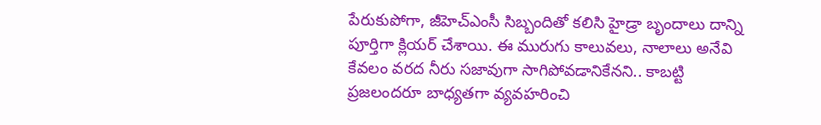పేరుకుపోగా, జీహెచ్ఎంసీ సిబ్బందితో కలిసి హైడ్రా బృందాలు దాన్ని పూర్తిగా క్లియర్ చేశాయి. ఈ మురుగు కాలువలు, నాలాలు అనేవి కేవలం వరద నీరు సజావుగా సాగిపోవడానికేనని.. కాబట్టి ప్రజలందరూ బాధ్యతగా వ్యవహరించి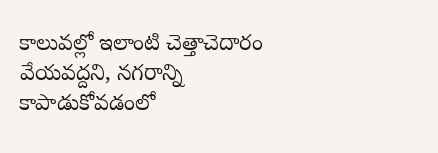కాలువల్లో ఇలాంటి చెత్తాచెదారం వేయవద్దని, నగరాన్ని కాపాడుకోవడంలో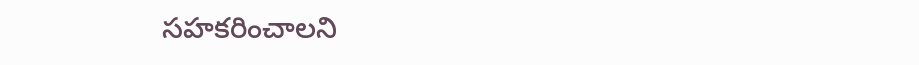సహకరించాలని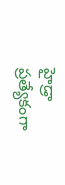హైడ్రా ప్రత్యేకంగా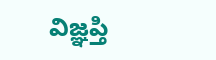విజ్ఞప్తి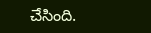చేసింది.